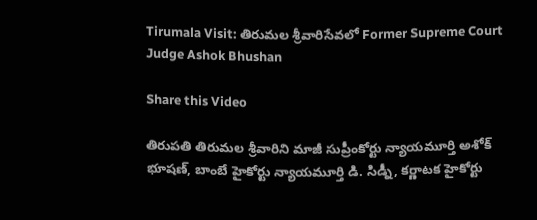Tirumala Visit: తిరుమల శ్రీవారిసేవలో Former Supreme Court Judge Ashok Bhushan

Share this Video

తిరుపతి తిరుమల శ్రీవారిని మాజీ సుప్రీంకోర్టు న్యాయమూర్తి అశోక్ భూషణ్, బాంబే హైకోర్టు న్యాయమూర్తి డి. సిడ్నీ, కర్ణాటక హైకోర్టు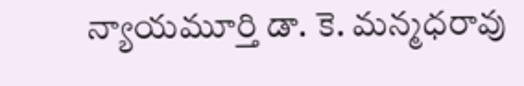న్యాయమూర్తి డా. కె. మన్మధరావు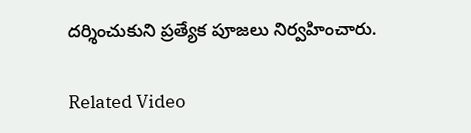దర్శించుకుని ప్రత్యేక పూజలు నిర్వహించారు.

Related Video